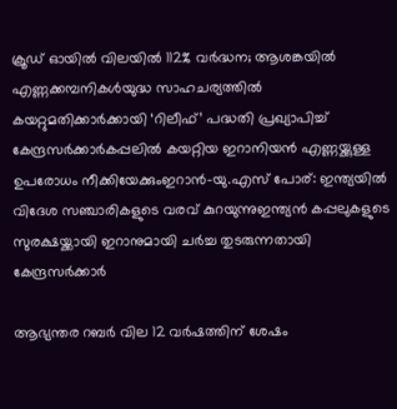ക്രൂഡ് ഓയിൽ വിലയിൽ 112% വർദ്ധന; ആശങ്കയിൽ എണ്ണക്കമ്പനികൾയുദ്ധ സാഹചര്യത്തില്‍ കയറ്റുമതിക്കാർക്കായി ‘റിലീഫ്’ പദ്ധതി പ്രഖ്യാപിച്ച് കേന്ദ്രസർക്കാർകപ്പലിൽ കയറ്റിയ ഇറാനിയൻ എണ്ണയ്ക്കുള്ള ഉപരോധം നീക്കിയേക്കുംഇറാൻ-യു.എസ് പോര്: ഇന്ത്യയില്‍ വിദേശ സഞ്ചാരികളുടെ വരവ് കുറയുന്നുഇന്ത്യൻ കപ്പലുകളുടെ സുരക്ഷയ്ക്കായി ഇറാനുമായി ചർച്ച തുടരുന്നതായി കേന്ദ്രസർക്കാർ

ആഭ്യന്തര റബർ വില 12 വർഷത്തിന് ശേഷം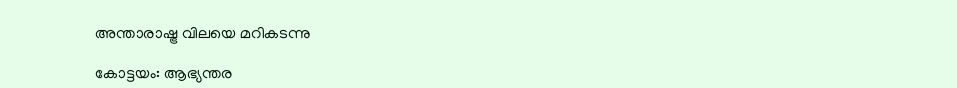അന്താരാഷ്ട്ര വിലയെ മറികടന്നു

കോട്ടയം: ആഭ്യന്തര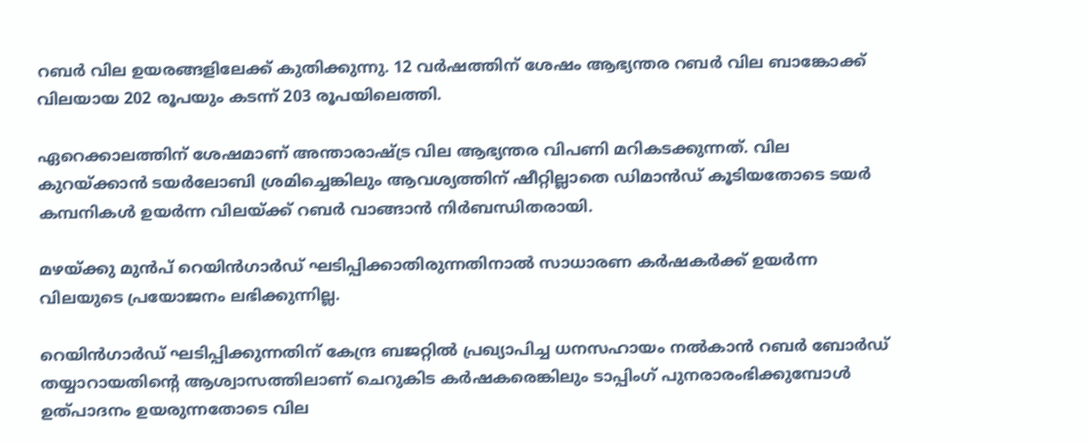റബർ വില ഉയരങ്ങളിലേക്ക് കുതിക്കുന്നു. 12 വർഷത്തിന് ശേഷം ആഭ്യന്തര റബർ വില ബാങ്കോക്ക് വിലയായ 202 രൂപയും കടന്ന് 203 രൂപയിലെത്തി.

ഏറെക്കാലത്തിന് ശേഷമാണ് അന്താരാഷ്ട്ര വില ആഭ്യന്തര വിപണി മറികടക്കുന്നത്. വില കുറയ്ക്കാൻ ടയർലോബി ശ്രമിച്ചെങ്കിലും ആവശ്യത്തിന് ഷീറ്റില്ലാതെ ഡിമാൻഡ് കൂടിയതോടെ ടയർ കമ്പനികൾ ഉയർന്ന വിലയ്ക്ക് റബർ വാങ്ങാൻ നിർബന്ധിതരായി.

മഴയ്‌ക്കു മുൻപ് റെയിൻഗാർഡ് ഘടിപ്പിക്കാതിരുന്നതിനാൽ സാധാരണ കർഷകർക്ക് ഉയർന്ന വിലയുടെ പ്രയോജനം ലഭിക്കുന്നില്ല.

റെയിൻഗാർഡ് ഘടിപ്പിക്കുന്നതിന് കേന്ദ്ര ബജറ്റിൽ പ്രഖ്യാപിച്ച ധനസഹായം നൽകാൻ റബർ ബോർഡ് തയ്യാറായതിന്റെ ആശ്വാസത്തിലാണ് ചെറുകിട കർഷകരെങ്കിലും ടാപ്പിംഗ് പുനരാരംഭിക്കുമ്പോൾ ഉത്പാദനം ഉയരുന്നതോടെ വില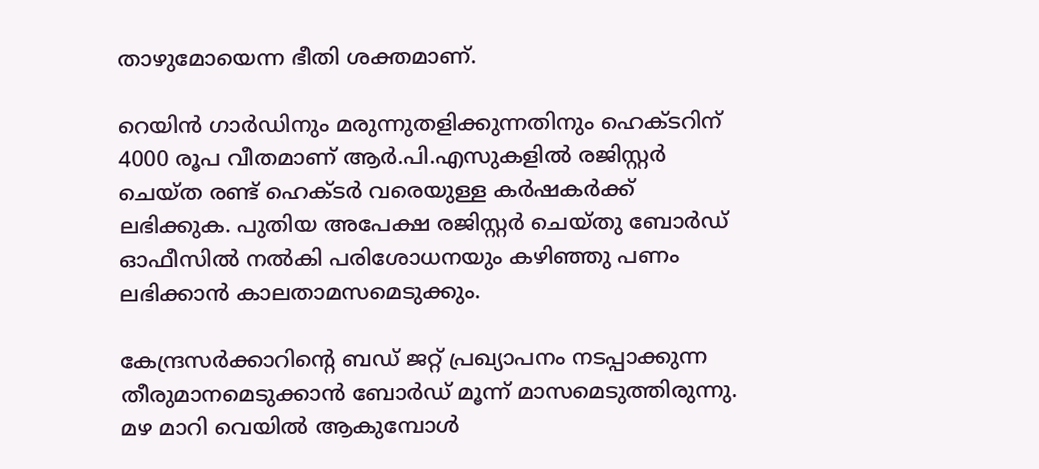താഴുമോയെന്ന ഭീതി ശക്തമാണ്.

റെയിൻ ഗാർഡിനും മരുന്നുതളിക്കുന്നതിനും ഹെക്ടറിന് 4000 രൂപ വീതമാണ് ആർ.പി.എസുകളിൽ രജിസ്റ്റർ ചെയ്ത രണ്ട് ഹെക്ടർ വരെയുള്ള കർഷകർക്ക് ലഭിക്കുക. പുതിയ അപേക്ഷ രജിസ്റ്റർ ചെയ്തു ബോർഡ് ഓഫീസിൽ നൽകി പരിശോധനയും കഴിഞ്ഞു പണം ലഭിക്കാൻ കാലതാമസമെടുക്കും.

കേന്ദ്രസർക്കാറിന്റെ ബഡ് ജറ്റ് പ്രഖ്യാപനം നടപ്പാക്കുന്ന തീരുമാനമെടുക്കാൻ ബോ‌ർഡ് മൂന്ന് മാസമെടുത്തിരുന്നു. മഴ മാറി വെയിൽ ആകുമ്പോൾ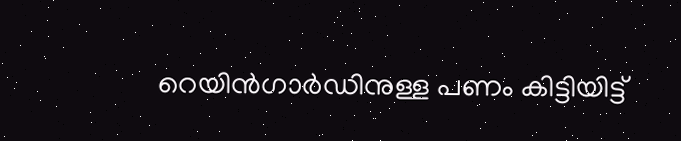റെയിൻഗാർഡിനുള്ള പണം കിട്ടിയിട്ട്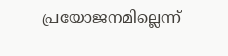പ്രയോജനമില്ലെന്ന്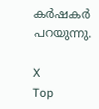കർഷകർ പറയുന്നു.

X
Top